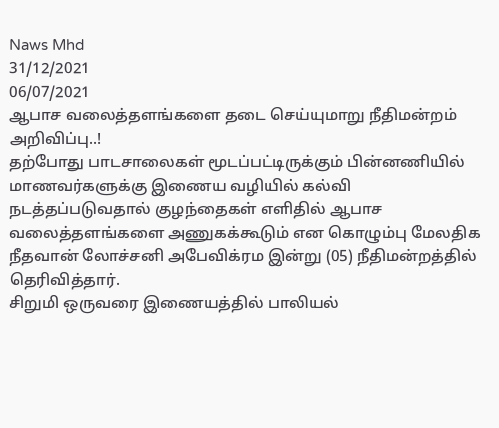Naws Mhd
31/12/2021
06/07/2021
ஆபாச வலைத்தளங்களை தடை செய்யுமாறு நீதிமன்றம் அறிவிப்பு..!
தற்போது பாடசாலைகள் மூடப்பட்டிருக்கும் பின்னணியில் மாணவர்களுக்கு இணைய வழியில் கல்வி நடத்தப்படுவதால் குழந்தைகள் எளிதில் ஆபாச வலைத்தளங்களை அணுகக்கூடும் என கொழும்பு மேலதிக நீதவான் லோச்சனி அபேவிக்ரம இன்று (05) நீதிமன்றத்தில் தெரிவித்தார்.
சிறுமி ஒருவரை இணையத்தில் பாலியல்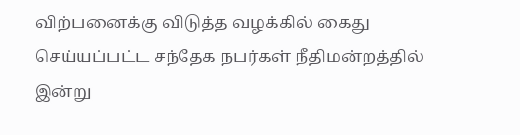விற்பனைக்கு விடுத்த வழக்கில் கைது செய்யப்பட்ட சந்தேக நபர்கள் நீதிமன்றத்தில் இன்று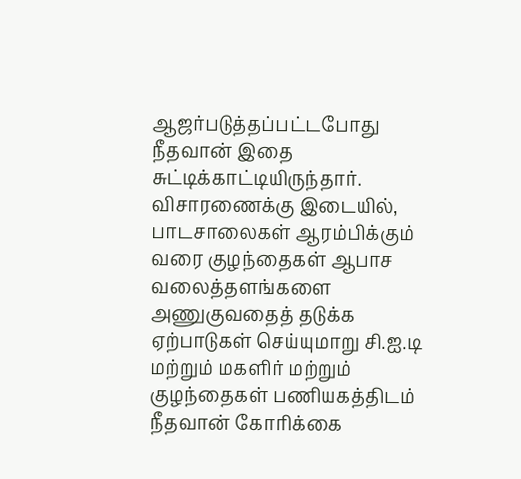ஆஜர்படுத்தப்பட்டபோது நீதவான் இதை சுட்டிக்காட்டியிருந்தார்.
விசாரணைக்கு இடையில், பாடசாலைகள் ஆரம்பிக்கும் வரை குழந்தைகள் ஆபாச வலைத்தளங்களை அணுகுவதைத் தடுக்க ஏற்பாடுகள் செய்யுமாறு சி.ஐ.டி மற்றும் மகளிர் மற்றும் குழந்தைகள் பணியகத்திடம் நீதவான் கோரிக்கை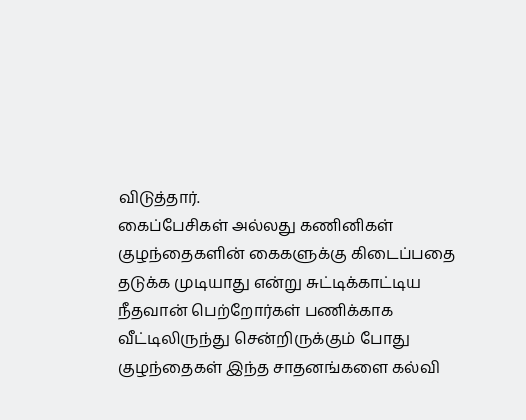விடுத்தார்.
கைப்பேசிகள் அல்லது கணினிகள் குழந்தைகளின் கைகளுக்கு கிடைப்பதை தடுக்க முடியாது என்று சுட்டிக்காட்டிய நீதவான் பெற்றோர்கள் பணிக்காக வீட்டிலிருந்து சென்றிருக்கும் போது குழந்தைகள் இந்த சாதனங்களை கல்வி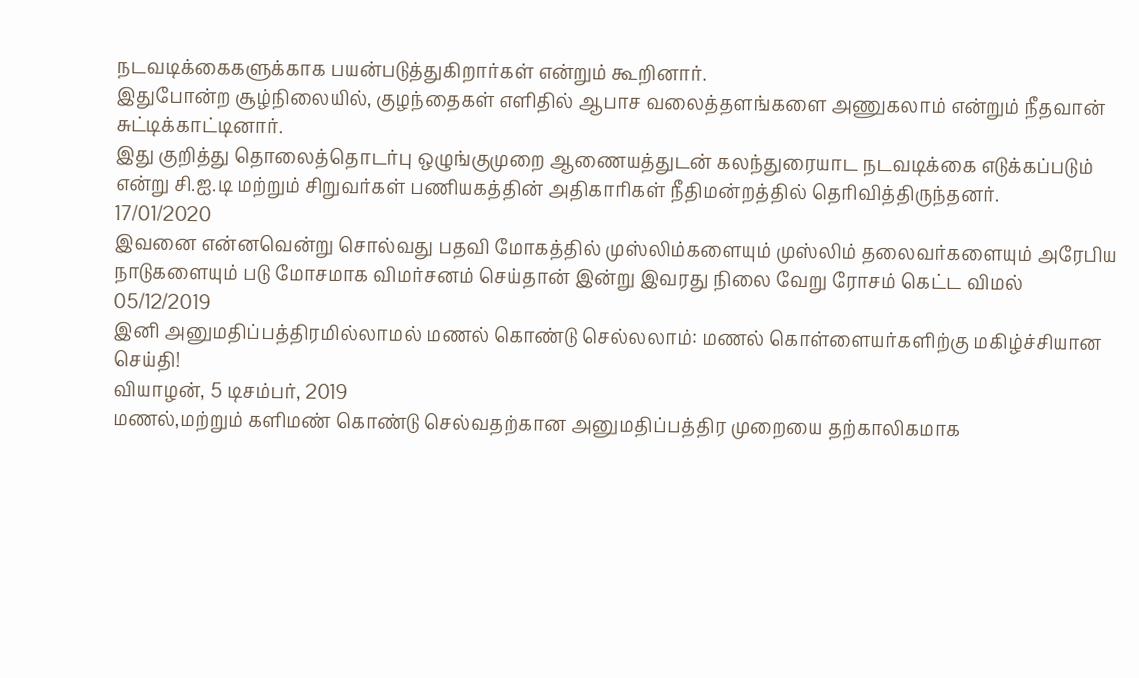நடவடிக்கைகளுக்காக பயன்படுத்துகிறார்கள் என்றும் கூறினார்.
இதுபோன்ற சூழ்நிலையில், குழந்தைகள் எளிதில் ஆபாச வலைத்தளங்களை அணுகலாம் என்றும் நீதவான் சுட்டிக்காட்டினார்.
இது குறித்து தொலைத்தொடர்பு ஒழுங்குமுறை ஆணையத்துடன் கலந்துரையாட நடவடிக்கை எடுக்கப்படும் என்று சி.ஐ.டி மற்றும் சிறுவர்கள் பணியகத்தின் அதிகாரிகள் நீதிமன்றத்தில் தெரிவித்திருந்தனர்.
17/01/2020
இவனை என்னவென்று சொல்வது பதவி மோகத்தில் முஸ்லிம்களையும் முஸ்லிம் தலைவர்களையும் அரேபிய நாடுகளையும் படு மோசமாக விமர்சனம் செய்தான் இன்று இவரது நிலை வேறு ரோசம் கெட்ட விமல்
05/12/2019
இனி அனுமதிப்பத்திரமில்லாமல் மணல் கொண்டு செல்லலாம்: மணல் கொள்ளையர்களிற்கு மகிழ்ச்சியான செய்தி!
வியாழன், 5 டிசம்பர், 2019
மணல்,மற்றும் களிமண் கொண்டு செல்வதற்கான அனுமதிப்பத்திர முறையை தற்காலிகமாக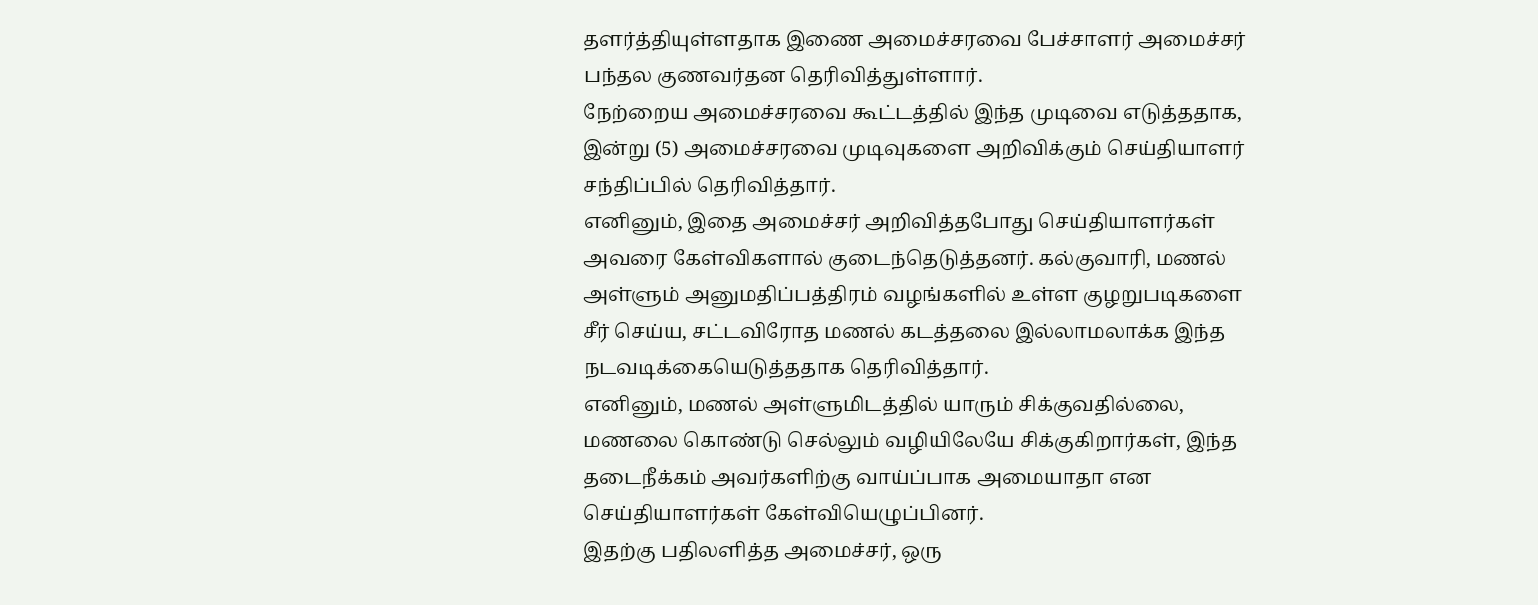தளர்த்தியுள்ளதாக இணை அமைச்சரவை பேச்சாளர் அமைச்சர் பந்தல குணவர்தன தெரிவித்துள்ளார்.
நேற்றைய அமைச்சரவை கூட்டத்தில் இந்த முடிவை எடுத்ததாக, இன்று (5) அமைச்சரவை முடிவுகளை அறிவிக்கும் செய்தியாளர் சந்திப்பில் தெரிவித்தார்.
எனினும், இதை அமைச்சர் அறிவித்தபோது செய்தியாளர்கள் அவரை கேள்விகளால் குடைந்தெடுத்தனர். கல்குவாரி, மணல் அள்ளும் அனுமதிப்பத்திரம் வழங்களில் உள்ள குழறுபடிகளை சீர் செய்ய, சட்டவிரோத மணல் கடத்தலை இல்லாமலாக்க இந்த நடவடிக்கையெடுத்ததாக தெரிவித்தார்.
எனினும், மணல் அள்ளுமிடத்தில் யாரும் சிக்குவதில்லை, மணலை கொண்டு செல்லும் வழியிலேயே சிக்குகிறார்கள், இந்த தடைநீக்கம் அவர்களிற்கு வாய்ப்பாக அமையாதா என செய்தியாளர்கள் கேள்வியெழுப்பினர்.
இதற்கு பதிலளித்த அமைச்சர், ஒரு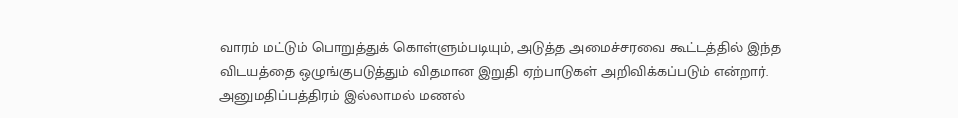வாரம் மட்டும் பொறுத்துக் கொள்ளும்படியும், அடுத்த அமைச்சரவை கூட்டத்தில் இந்த விடயத்தை ஒழுங்குபடுத்தும் விதமான இறுதி ஏற்பாடுகள் அறிவிக்கப்படும் என்றார்.
அனுமதிப்பத்திரம் இல்லாமல் மணல்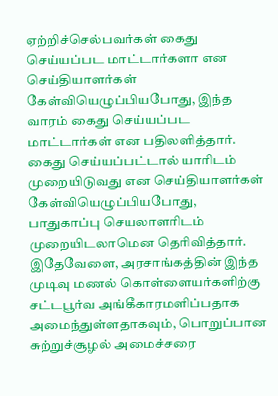ஏற்றிச்செல்பவர்கள் கைது செய்யப்பட மாட்டார்களா என செய்தியாளர்கள் கேள்வியெழுப்பியபோது, இந்த வாரம் கைது செய்யப்பட மாட்டார்கள் என பதிலளித்தார்.
கைது செய்யப்பட்டால் யாரிடம் முறையிடுவது என செய்தியாளர்கள் கேள்வியெழுப்பியபோது, பாதுகாப்பு செயலாளரிடம் முறையிடலாமென தெரிவித்தார்.
இதேவேளை, அரசாங்கத்தின் இந்த முடிவு மணல் கொள்ளையர்களிற்கு சட்டபூர்வ அங்கீகாரமளிப்பதாக அமைந்துள்ளதாகவும், பொறுப்பான சுற்றுச்சூழல் அமைச்சரை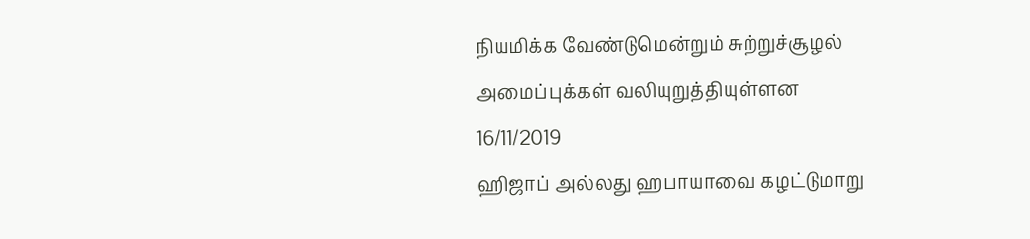நியமிக்க வேண்டுமென்றும் சுற்றுச்சூழல் அமைப்புக்கள் வலியுறுத்தியுள்ளன
16/11/2019
ஹிஜாப் அல்லது ஹபாயாவை கழட்டுமாறு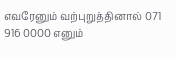எவரேனும் வற்புறுத்தினால் 071 916 0000 எனும்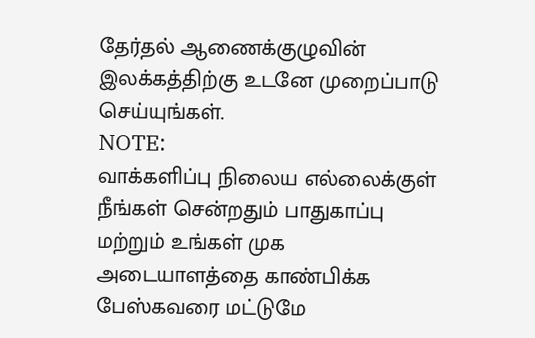தேர்தல் ஆணைக்குழுவின் இலக்கத்திற்கு உடனே முறைப்பாடு செய்யுங்கள்.
NOTE:
வாக்களிப்பு நிலைய எல்லைக்குள் நீங்கள் சென்றதும் பாதுகாப்பு மற்றும் உங்கள் முக அடையாளத்தை காண்பிக்க பேஸ்கவரை மட்டுமே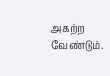அகற்ற வேண்டும்.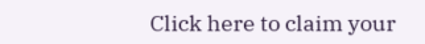Click here to claim your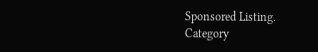Sponsored Listing.
Category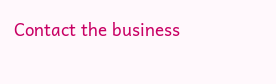Contact the business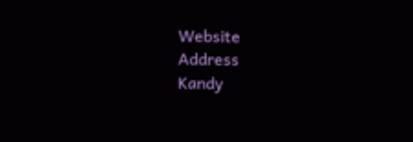Website
Address
Kandy